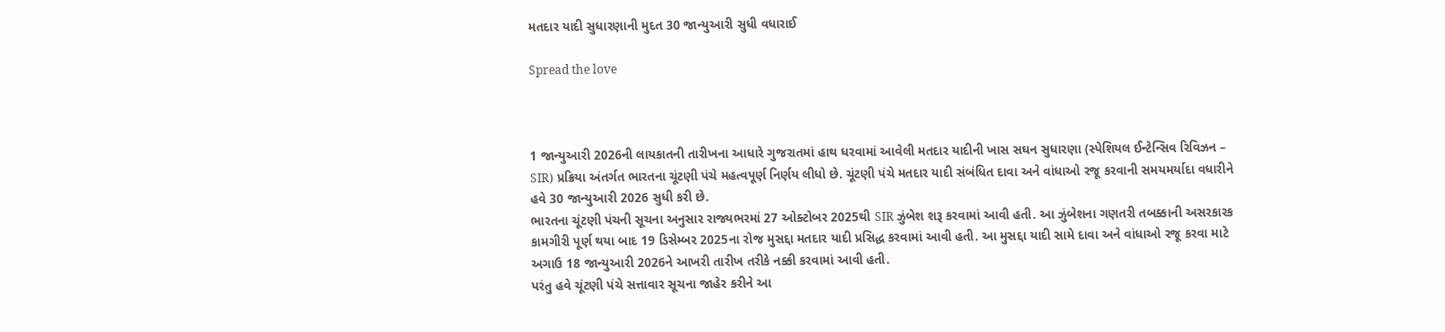મતદાર યાદી સુધારણાની મુદત 30 જાન્યુઆરી સુધી વધારાઈ

Spread the love



1 જાન્યુઆરી 2026ની લાયકાતની તારીખના આધારે ગુજરાતમાં હાથ ધરવામાં આવેલી મતદાર યાદીની ખાસ સઘન સુધારણા (સ્પેશિયલ ઈન્ટેન્સિવ રિવિઝન – SIR) પ્રક્રિયા અંતર્ગત ભારતના ચૂંટણી પંચે મહત્વપૂર્ણ નિર્ણય લીધો છે. ચૂંટણી પંચે મતદાર યાદી સંબંધિત દાવા અને વાંધાઓ રજૂ કરવાની સમયમર્યાદા વધારીને હવે 30 જાન્યુઆરી 2026 સુધી કરી છે.
ભારતના ચૂંટણી પંચની સૂચના અનુસાર રાજ્યભરમાં 27 ઓક્ટોબર 2025થી SIR ઝુંબેશ શરૂ કરવામાં આવી હતી. આ ઝુંબેશના ગણતરી તબક્કાની અસરકારક કામગીરી પૂર્ણ થયા બાદ 19 ડિસેમ્બર 2025ના રોજ મુસદ્દા મતદાર યાદી પ્રસિદ્ધ કરવામાં આવી હતી. આ મુસદ્દા યાદી સામે દાવા અને વાંધાઓ રજૂ કરવા માટે અગાઉ 18 જાન્યુઆરી 2026ને આખરી તારીખ તરીકે નક્કી કરવામાં આવી હતી.
પરંતુ હવે ચૂંટણી પંચે સત્તાવાર સૂચના જાહેર કરીને આ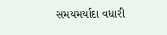સમયમર્યાદા વધારી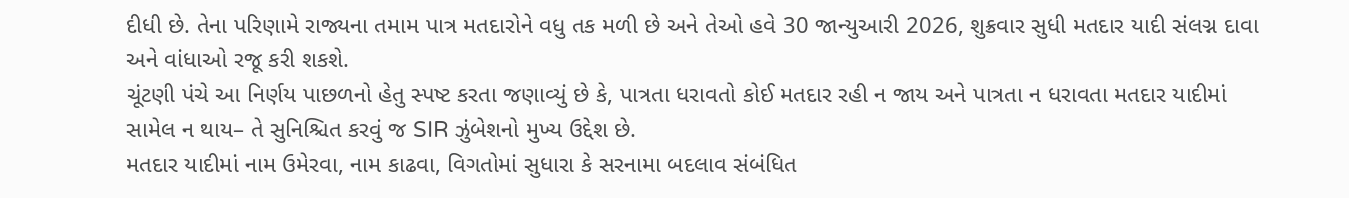દીધી છે. તેના પરિણામે રાજ્યના તમામ પાત્ર મતદારોને વધુ તક મળી છે અને તેઓ હવે 30 જાન્યુઆરી 2026, શુક્રવાર સુધી મતદાર યાદી સંલગ્ન દાવા અને વાંધાઓ રજૂ કરી શકશે.
ચૂંટણી પંચે આ નિર્ણય પાછળનો હેતુ સ્પષ્ટ કરતા જણાવ્યું છે કે, પાત્રતા ધરાવતો કોઈ મતદાર રહી ન જાય અને પાત્રતા ન ધરાવતા મતદાર યાદીમાં સામેલ ન થાય– તે સુનિશ્ચિત કરવું જ SIR ઝુંબેશનો મુખ્ય ઉદ્દેશ છે.
મતદાર યાદીમાં નામ ઉમેરવા, નામ કાઢવા, વિગતોમાં સુધારા કે સરનામા બદલાવ સંબંધિત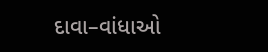દાવા–વાંધાઓ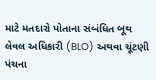માટે મતદારો પોતાના સંબંધિત બૂથ લેવલ અધિકારી (BLO) અથવા ચૂંટણી પંચના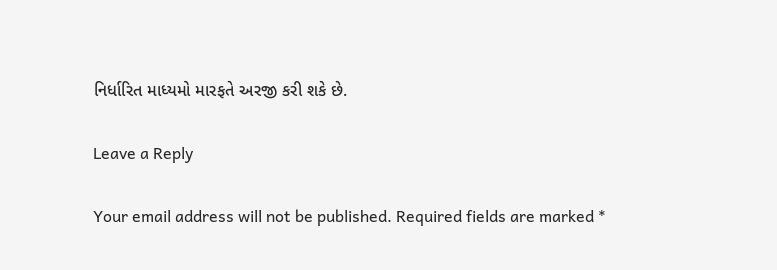નિર્ધારિત માધ્યમો મારફતે અરજી કરી શકે છે.

Leave a Reply

Your email address will not be published. Required fields are marked *